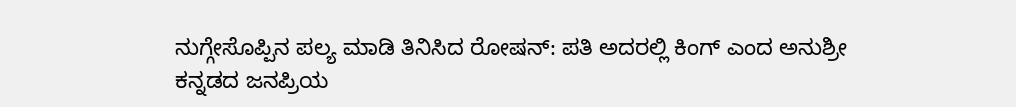ನುಗ್ಗೇಸೊಪ್ಪಿನ ಪಲ್ಯ ಮಾಡಿ ತಿನಿಸಿದ ರೋಷನ್: ಪತಿ ಅದರಲ್ಲಿ ಕಿಂಗ್ ಎಂದ ಅನುಶ್ರೀ
ಕನ್ನಡದ ಜನಪ್ರಿಯ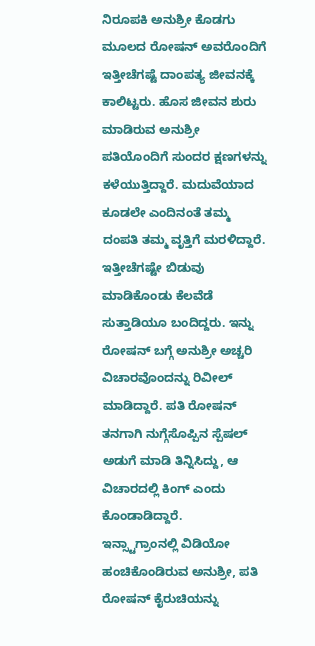ನಿರೂಪಕಿ ಅನುಶ್ರೀ ಕೊಡಗು ಮೂಲದ ರೋಷನ್ ಅವರೊಂದಿಗೆ ಇತ್ತೀಚೆಗಷ್ಟೆ ದಾಂಪತ್ಯ ಜೀವನಕ್ಕೆ ಕಾಲಿಟ್ಟರು. ಹೊಸ ಜೀವನ ಶುರು ಮಾಡಿರುವ ಅನುಶ್ರೀ ಪತಿಯೊಂದಿಗೆ ಸುಂದರ ಕ್ಷಣಗಳನ್ನು ಕಳೆಯುತ್ತಿದ್ದಾರೆ. ಮದುವೆಯಾದ ಕೂಡಲೇ ಎಂದಿನಂತೆ ತಮ್ಮ ದಂಪತಿ ತಮ್ಮ ವೃತ್ತಿಗೆ ಮರಳಿದ್ದಾರೆ. ಇತ್ತೀಚೆಗಷ್ಟೇ ಬಿಡುವು ಮಾಡಿಕೊಂಡು ಕೆಲವೆಡೆ ಸುತ್ತಾಡಿಯೂ ಬಂದಿದ್ದರು. ಇನ್ನು ರೋಷನ್ ಬಗ್ಗೆ ಅನುಶ್ರೀ ಅಚ್ಚರಿ ವಿಚಾರವೊಂದನ್ನು ರಿವೀಲ್ ಮಾಡಿದ್ದಾರೆ. ಪತಿ ರೋಷನ್ ತನಗಾಗಿ ನುಗ್ಗೆಸೊಪ್ಪಿನ ಸ್ಪೆಷಲ್ ಅಡುಗೆ ಮಾಡಿ ತಿನ್ನಿಸಿದ್ದು, ಆ ವಿಚಾರದಲ್ಲಿ ಕಿಂಗ್ ಎಂದು ಕೊಂಡಾಡಿದ್ದಾರೆ.
ಇನ್ಸ್ಟಾಗ್ರಾಂನಲ್ಲಿ ವಿಡಿಯೋ ಹಂಚಿಕೊಂಡಿರುವ ಅನುಶ್ರೀ, ಪತಿ ರೋಷನ್ ಕೈರುಚಿಯನ್ನು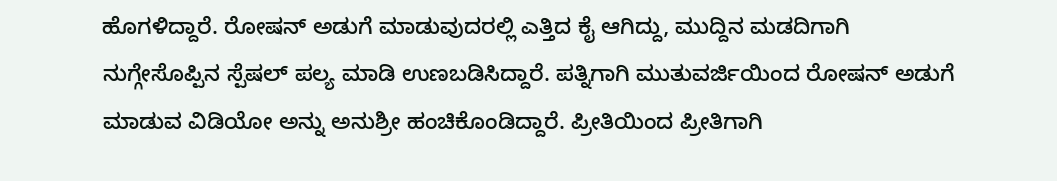ಹೊಗಳಿದ್ದಾರೆ. ರೋಷನ್ ಅಡುಗೆ ಮಾಡುವುದರಲ್ಲಿ ಎತ್ತಿದ ಕೈ ಆಗಿದ್ದು, ಮುದ್ದಿನ ಮಡದಿಗಾಗಿ ನುಗ್ಗೇಸೊಪ್ಪಿನ ಸ್ಪೆಷಲ್ ಪಲ್ಯ ಮಾಡಿ ಉಣಬಡಿಸಿದ್ದಾರೆ. ಪತ್ನಿಗಾಗಿ ಮುತುವರ್ಜಿಯಿಂದ ರೋಷನ್ ಅಡುಗೆ ಮಾಡುವ ವಿಡಿಯೋ ಅನ್ನು ಅನುಶ್ರೀ ಹಂಚಿಕೊಂಡಿದ್ದಾರೆ. ಪ್ರೀತಿಯಿಂದ ಪ್ರೀತಿಗಾಗಿ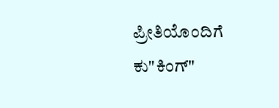ಪ್ರೀತಿಯೊಂದಿಗೆ ಕು"ಕಿಂಗ್"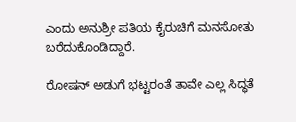ಎಂದು ಅನುಶ್ರೀ ಪತಿಯ ಕೈರುಚಿಗೆ ಮನಸೋತು ಬರೆದುಕೊಂಡಿದ್ದಾರೆ.

ರೋಷನ್ ಅಡುಗೆ ಭಟ್ಟರಂತೆ ತಾವೇ ಎಲ್ಲ ಸಿದ್ಧತೆ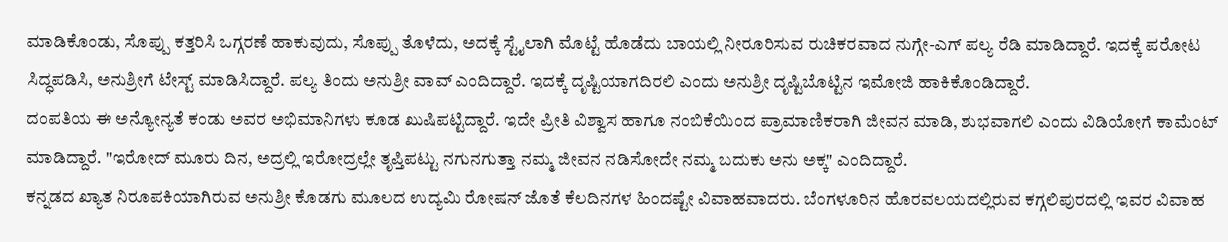ಮಾಡಿಕೊಂಡು, ಸೊಪ್ಪು ಕತ್ತರಿಸಿ ಒಗ್ಗರಣೆ ಹಾಕುವುದು, ಸೊಪ್ಪು ತೊಳೆದು, ಅದಕ್ಕೆ ಸ್ಟೈಲಾಗಿ ಮೊಟ್ಟೆ ಹೊಡೆದು ಬಾಯಲ್ಲಿ ನೀರೂರಿಸುವ ರುಚಿಕರವಾದ ನುಗ್ಗೇ-ಎಗ್ ಪಲ್ಯ ರೆಡಿ ಮಾಡಿದ್ದಾರೆ. ಇದಕ್ಕೆ ಪರೋಟ ಸಿದ್ಧಪಡಿಸಿ, ಅನುಶ್ರೀಗೆ ಟೇಸ್ಟ್ ಮಾಡಿಸಿದ್ದಾರೆ. ಪಲ್ಯ ತಿಂದು ಅನುಶ್ರೀ ವಾವ್ ಎಂದಿದ್ದಾರೆ. ಇದಕ್ಕೆ ದೃಷ್ಟಿಯಾಗದಿರಲಿ ಎಂದು ಅನುಶ್ರೀ ದೃಷ್ಟಿಬೊಟ್ಟಿನ ಇಮೋಜಿ ಹಾಕಿಕೊಂಡಿದ್ದಾರೆ.
ದಂಪತಿಯ ಈ ಅನ್ಯೋನ್ಯತೆ ಕಂಡು ಅವರ ಅಭಿಮಾನಿಗಳು ಕೂಡ ಖುಷಿಪಟ್ಟಿದ್ದಾರೆ. ಇದೇ ಪ್ರೀತಿ ವಿಶ್ವಾಸ ಹಾಗೂ ನಂಬಿಕೆಯಿಂದ ಪ್ರಾಮಾಣಿಕರಾಗಿ ಜೀವನ ಮಾಡಿ, ಶುಭವಾಗಲಿ ಎಂದು ವಿಡಿಯೋಗೆ ಕಾಮೆಂಟ್ ಮಾಡಿದ್ದಾರೆ. "ಇರೋದ್ ಮೂರು ದಿನ, ಅದ್ರಲ್ಲಿ ಇರೋದ್ರಲ್ಲೇ ತೃಪ್ತಿಪಟ್ಟು ನಗುನಗುತ್ತಾ ನಮ್ಮ ಜೀವನ ನಡಿಸೋದೇ ನಮ್ಮ ಬದುಕು ಅನು ಅಕ್ಕ" ಎಂದಿದ್ದಾರೆ.
ಕನ್ನಡದ ಖ್ಯಾತ ನಿರೂಪಕಿಯಾಗಿರುವ ಅನುಶ್ರೀ ಕೊಡಗು ಮೂಲದ ಉದ್ಯಮಿ ರೋಷನ್ ಜೊತೆ ಕೆಲದಿನಗಳ ಹಿಂದಷ್ಟೇ ವಿವಾಹವಾದರು. ಬೆಂಗಳೂರಿನ ಹೊರವಲಯದಲ್ಲಿರುವ ಕಗ್ಗಲಿಪುರದಲ್ಲಿ ಇವರ ವಿವಾಹ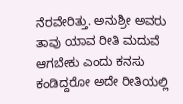ನೆರವೇರಿತ್ತು. ಅನುಶ್ರೀ ಅವರು ತಾವು ಯಾವ ರೀತಿ ಮದುವೆ ಆಗಬೇಕು ಎಂದು ಕನಸು ಕಂಡಿದ್ದರೋ ಅದೇ ರೀತಿಯಲ್ಲಿ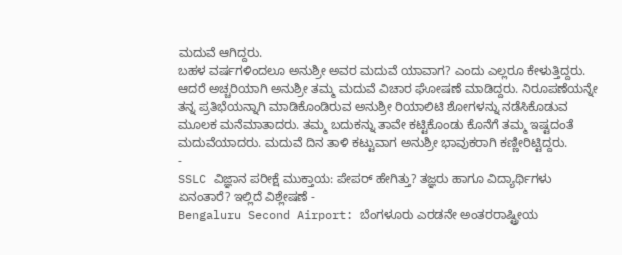ಮದುವೆ ಆಗಿದ್ದರು.
ಬಹಳ ವರ್ಷಗಳಿಂದಲೂ ಅನುಶ್ರೀ ಅವರ ಮದುವೆ ಯಾವಾಗ? ಎಂದು ಎಲ್ಲರೂ ಕೇಳುತ್ತಿದ್ದರು. ಆದರೆ ಅಚ್ಚರಿಯಾಗಿ ಅನುಶ್ರೀ ತಮ್ಮ ಮದುವೆ ವಿಚಾರ ಘೋಷಣೆ ಮಾಡಿದ್ದರು. ನಿರೂಪಣೆಯನ್ನೇ ತನ್ನ ಪ್ರತಿಭೆಯನ್ನಾಗಿ ಮಾಡಿಕೊಂಡಿರುವ ಅನುಶ್ರೀ ರಿಯಾಲಿಟಿ ಶೋಗಳನ್ನು ನಡೆಸಿಕೊಡುವ ಮೂಲಕ ಮನೆಮಾತಾದರು. ತಮ್ಮ ಬದುಕನ್ನು ತಾವೇ ಕಟ್ಟಿಕೊಂಡು ಕೊನೆಗೆ ತಮ್ಮ ಇಷ್ಟದಂತೆ ಮದುವೆಯಾದರು. ಮದುವೆ ದಿನ ತಾಳಿ ಕಟ್ಟುವಾಗ ಅನುಶ್ರೀ ಭಾವುಕರಾಗಿ ಕಣ್ಣೀರಿಟ್ಟಿದ್ದರು.
-
SSLC ವಿಜ್ಞಾನ ಪರೀಕ್ಷೆ ಮುಕ್ತಾಯ: ಪೇಪರ್ ಹೇಗಿತ್ತು? ತಜ್ಞರು ಹಾಗೂ ವಿದ್ಯಾರ್ಥಿಗಳು ಏನಂತಾರೆ? ಇಲ್ಲಿದೆ ವಿಶ್ಲೇಷಣೆ -
Bengaluru Second Airport: ಬೆಂಗಳೂರು ಎರಡನೇ ಅಂತರರಾಷ್ಟ್ರೀಯ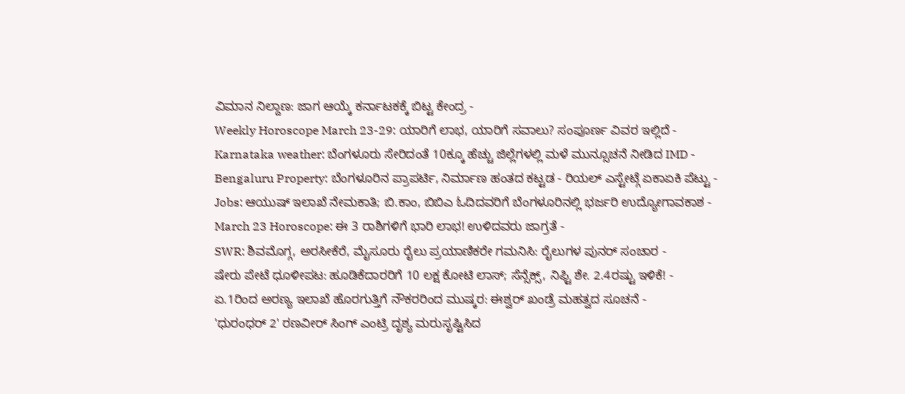ವಿಮಾನ ನಿಲ್ದಾಣ: ಜಾಗ ಆಯ್ಕೆ ಕರ್ನಾಟಕಕ್ಕೆ ಬಿಟ್ಟ ಕೇಂದ್ರ -
Weekly Horoscope March 23-29: ಯಾರಿಗೆ ಲಾಭ, ಯಾರಿಗೆ ಸವಾಲು? ಸಂಪೂರ್ಣ ವಿವರ ಇಲ್ಲಿದೆ -
Karnataka weather: ಬೆಂಗಳೂರು ಸೇರಿದಂತೆ 10ಕ್ಕೂ ಹೆಚ್ಚು ಜಿಲ್ಲೆಗಳಲ್ಲಿ ಮಳೆ ಮುನ್ಸೂಚನೆ ನೀಡಿದ IMD -
Bengaluru Property: ಬೆಂಗಳೂರಿನ ಪ್ರಾಪರ್ಟಿ, ನಿರ್ಮಾಣ ಹಂತದ ಕಟ್ಟಡ - ರಿಯಲ್ ಎಸ್ಟೇಟ್ಗೆ ಏಕಾಏಕಿ ಪೆಟ್ಟು -
Jobs: ಆಯುಷ್ ಇಲಾಖೆ ನೇಮಕಾತಿ; ಬಿ.ಕಾಂ, ಬಿಬಿಎ ಓದಿದವರಿಗೆ ಬೆಂಗಳೂರಿನಲ್ಲಿ ಭರ್ಜರಿ ಉದ್ಯೋಗಾವಕಾಶ -
March 23 Horoscope: ಈ 3 ರಾಶಿಗಳಿಗೆ ಭಾರಿ ಲಾಭ! ಉಳಿದವರು ಜಾಗ್ರತೆ -
SWR: ಶಿವಮೊಗ್ಗ, ಅರಸೀಕೆರೆ, ಮೈಸೂರು ರೈಲು ಪ್ರಯಾಣಿಕರೇ ಗಮನಿಸಿ: ರೈಲುಗಳ ಪುನರ್ ಸಂಚಾರ -
ಷೇರು ಪೇಟೆ ಧೂಳೀಪಟ: ಹೂಡಿಕೆದಾರರಿಗೆ 10 ಲಕ್ಷ ಕೋಟಿ ಲಾಸ್; ಸೆನ್ಸೆಕ್ಸ್, ನಿಫ್ಟಿ ಶೇ. 2.4ರಷ್ಟು ಇಳಿಕೆ! -
ಏ.1ರಿಂದ ಅರಣ್ಯ ಇಲಾಖೆ ಹೊರಗುತ್ತಿಗೆ ನೌಕರರಿಂದ ಮುಷ್ಕರ: ಈಶ್ವರ್ ಖಂಡ್ರೆ ಮಹತ್ವದ ಸೂಚನೆ -
'ಧುರಂಧರ್ 2' ರಣವೀರ್ ಸಿಂಗ್ ಎಂಟ್ರಿ ದೃಶ್ಯ ಮರುಸೃಷ್ಟಿಸಿದ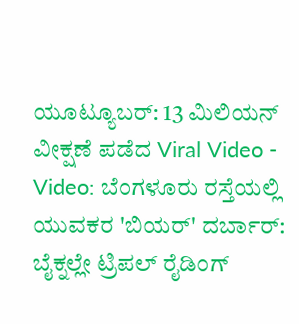ಯೂಟ್ಯೂಬರ್: 13 ಮಿಲಿಯನ್ ವೀಕ್ಷಣೆ ಪಡೆದ Viral Video -
Video: ಬೆಂಗಳೂರು ರಸ್ತೆಯಲ್ಲಿ ಯುವಕರ 'ಬಿಯರ್' ದರ್ಬಾರ್: ಬೈಕ್ನಲ್ಲೇ ಟ್ರಿಪಲ್ ರೈಡಿಂಗ್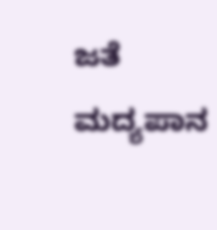ಜತೆ ಮದ್ಯಪಾನ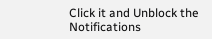Click it and Unblock the Notifications